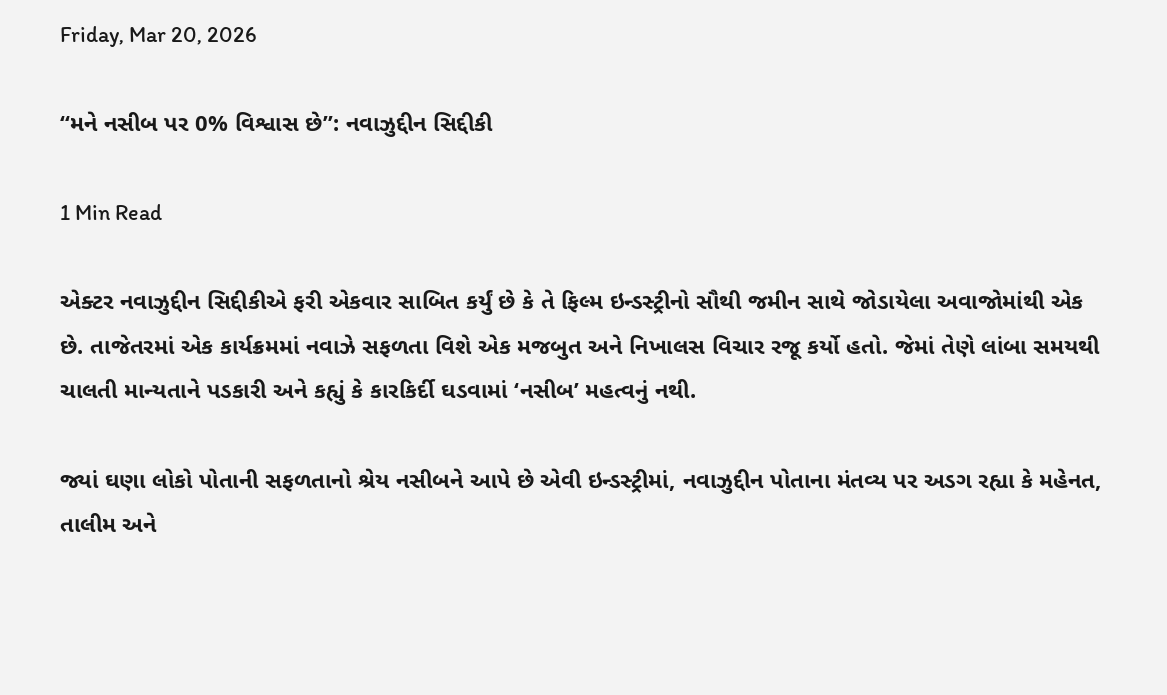Friday, Mar 20, 2026

“મને નસીબ પર 0% વિશ્વાસ છે”: નવાઝુદ્દીન સિદ્દીકી

1 Min Read

એક્ટર નવાઝુદ્દીન સિદ્દીકીએ ફરી એકવાર સાબિત કર્યું છે કે તે ફિલ્મ ઇન્ડસ્ટ્રીનો સૌથી જમીન સાથે જોડાયેલા અવાજોમાંથી એક છે. તાજેતરમાં એક કાર્યક્રમમાં નવાઝે સફળતા વિશે એક મજબુત અને નિખાલસ વિચાર રજૂ કર્યો હતો. જેમાં તેણે લાંબા સમયથી ચાલતી માન્યતાને પડકારી અને કહ્યું કે કારકિર્દી ઘડવામાં ‘નસીબ’ મહત્વનું નથી.

જ્યાં ઘણા લોકો પોતાની સફળતાનો શ્રેય નસીબને આપે છે એવી ઇન્ડસ્ટ્રીમાં, નવાઝુદ્દીન પોતાના મંતવ્ય પર અડગ રહ્યા કે મહેનત, તાલીમ અને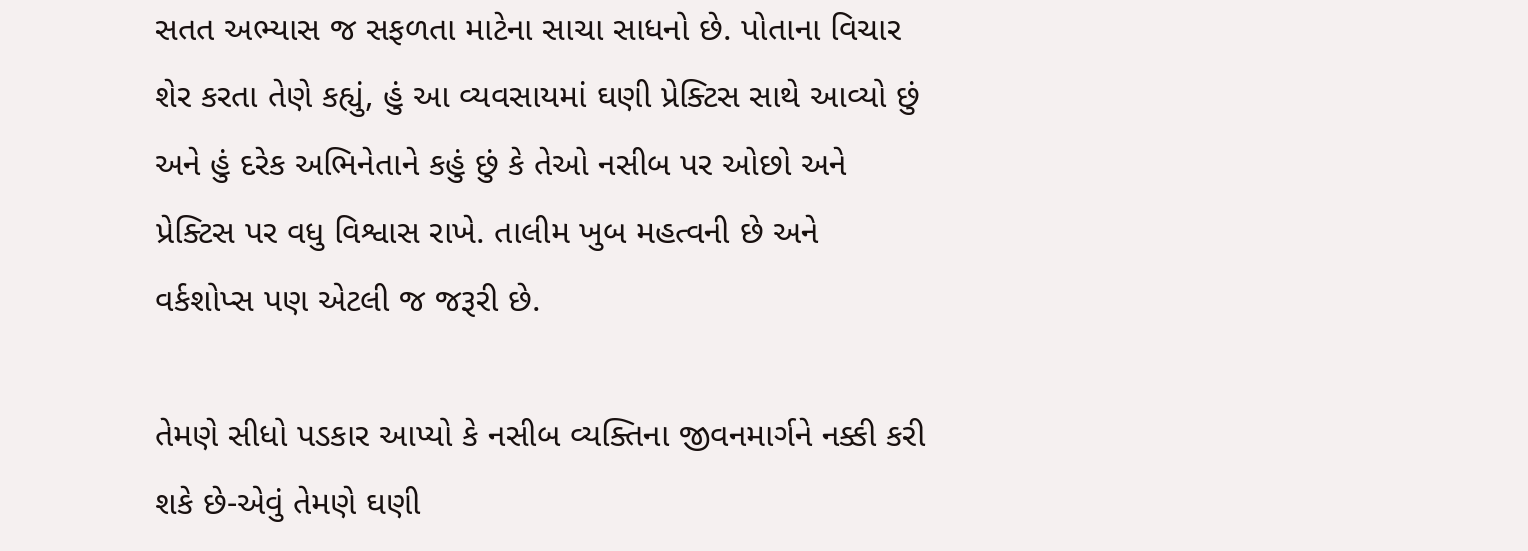સતત અભ્યાસ જ સફળતા માટેના સાચા સાધનો છે. પોતાના વિચાર શેર કરતા તેણે કહ્યું, હું આ વ્યવસાયમાં ઘણી પ્રેક્ટિસ સાથે આવ્યો છું અને હું દરેક અભિનેતાને કહું છું કે તેઓ નસીબ પર ઓછો અને પ્રેક્ટિસ પર વધુ વિશ્વાસ રાખે. તાલીમ ખુબ મહત્વની છે અને વર્કશોપ્સ પણ એટલી જ જરૂરી છે.

તેમણે સીધો પડકાર આપ્યો કે નસીબ વ્યક્તિના જીવનમાર્ગને નક્કી કરી શકે છે-એવું તેમણે ઘણી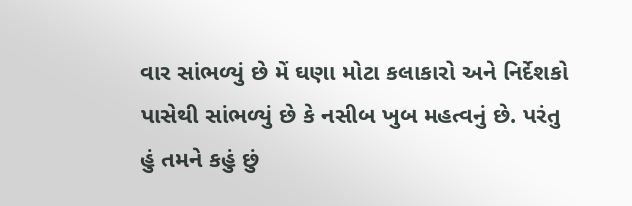વાર સાંભળ્યું છે મેં ઘણા મોટા કલાકારો અને નિર્દેશકો પાસેથી સાંભળ્યું છે કે નસીબ ખુબ મહત્વનું છે. પરંતુ હું તમને કહું છું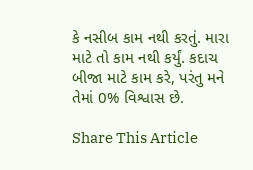કે નસીબ કામ નથી કરતું. મારા માટે તો કામ નથી કર્યું. કદાચ બીજા માટે કામ કરે, પરંતુ મને તેમાં 0% વિશ્વાસ છે.

Share This Article